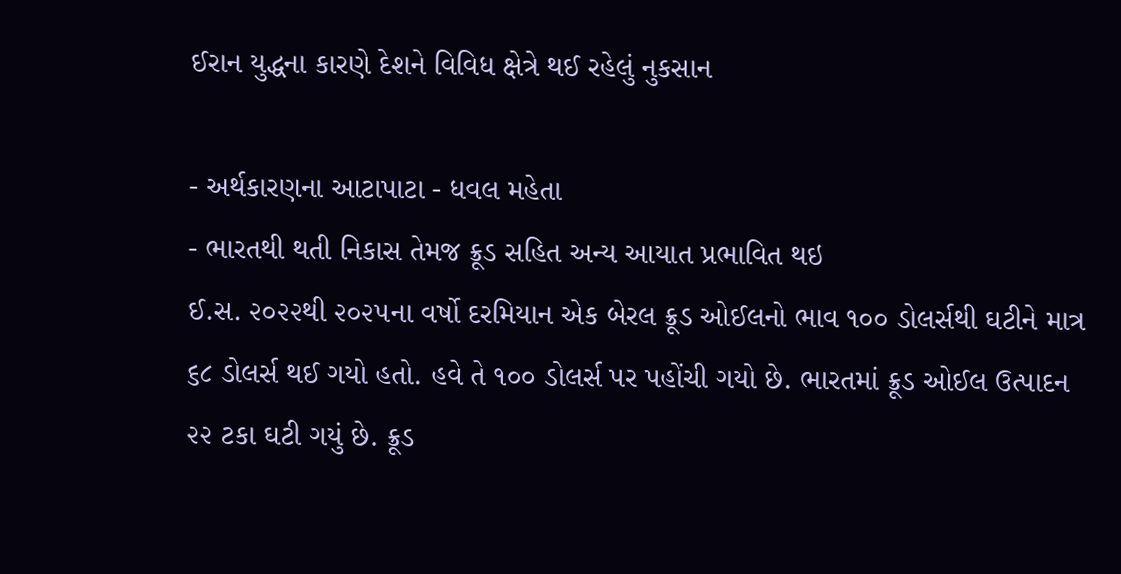ઈરાન યુદ્ધના કારણે દેશને વિવિધ ક્ષેત્રે થઈ રહેલું નુકસાન

- અર્થકારણના આટાપાટા - ધવલ મહેતા
- ભારતથી થતી નિકાસ તેમજ ક્રૂડ સહિત અન્ય આયાત પ્રભાવિત થઇ
ઈ.સ. ૨૦૨૨થી ૨૦૨૫ના વર્ષો દરમિયાન એક બેરલ ક્રૂડ ઓઈલનો ભાવ ૧૦૦ ડોલર્સથી ઘટીને માત્ર ૬૮ ડોલર્સ થઈ ગયો હતો. હવે તે ૧૦૦ ડોલર્સ પર પહોંચી ગયો છે. ભારતમાં ક્રૂડ ઓઈલ ઉત્પાદન ૨૨ ટકા ઘટી ગયું છે. ક્રૂડ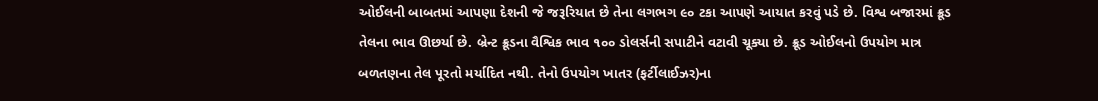ઓઈલની બાબતમાં આપણા દેશની જે જરૂરિયાત છે તેના લગભગ ૯૦ ટકા આપણે આયાત કરવું પડે છે. વિશ્વ બજારમાં ક્રૂડ તેલના ભાવ ઊછર્યા છે. બ્રેન્ટ ક્રૂડના વૈશ્વિક ભાવ ૧૦૦ ડોલર્સની સપાટીને વટાવી ચૂક્યા છે. ક્રૂડ ઓઈલનો ઉપયોગ માત્ર બળતણના તેલ પૂરતો મર્યાદિત નથી. તેનો ઉપયોગ ખાતર (ફર્ટીલાઈઝર)ના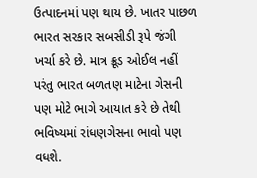ઉત્પાદનમાં પણ થાય છે. ખાતર પાછળ ભારત સરકાર સબસીડી રૂપે જંગી ખર્ચા કરે છે. માત્ર ક્રૂડ ઓઈલ નહીં પરંતુ ભારત બળતણ માટેના ગેસની પણ મોટે ભાગે આયાત કરે છે તેથી ભવિષ્યમાં રાંધણગેસના ભાવો પણ વધશે.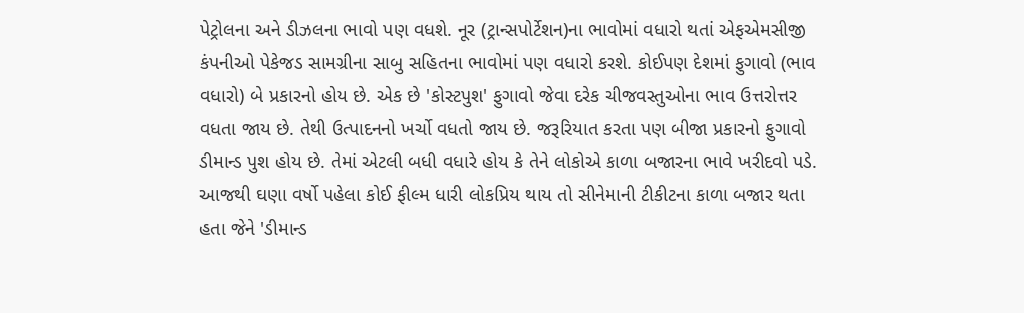પેટ્રોલના અને ડીઝલના ભાવો પણ વધશે. નૂર (ટ્રાન્સપોર્ટેશન)ના ભાવોમાં વધારો થતાં એફએમસીજી કંપનીઓ પેકેજડ સામગ્રીના સાબુ સહિતના ભાવોમાં પણ વધારો કરશે. કોઈપણ દેશમાં ફુગાવો (ભાવ વધારો) બે પ્રકારનો હોય છે. એક છે 'કોસ્ટપુશ' ફુગાવો જેવા દરેક ચીજવસ્તુઓના ભાવ ઉત્તરોત્તર વધતા જાય છે. તેથી ઉત્પાદનનો ખર્ચો વધતો જાય છે. જરૂરિયાત કરતા પણ બીજા પ્રકારનો ફુગાવો ડીમાન્ડ પુશ હોય છે. તેમાં એટલી બધી વધારે હોય કે તેને લોકોએ કાળા બજારના ભાવે ખરીદવો પડે. આજથી ઘણા વર્ષો પહેલા કોઈ ફીલ્મ ધારી લોકપ્રિય થાય તો સીનેમાની ટીકીટના કાળા બજાર થતા હતા જેને 'ડીમાન્ડ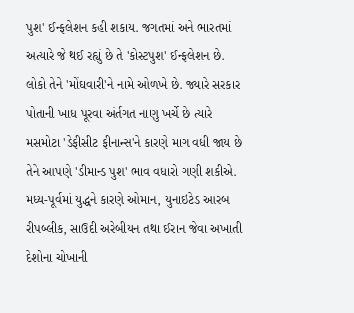પુશ' ઈન્ફલેશન કહી શકાય. જગતમાં અને ભારતમાં અત્યારે જે થઈ રહ્યું છે તે 'કોસ્ટપુશ' ઈન્ફલેશન છે. લોકો તેને 'મોંઘવારી'ને નામે ઓળખે છે. જ્યારે સરકાર પોતાની ખાધ પૂરવા અંર્તગત નાણુ ખર્ચે છે ત્યારે મસમોટા 'ડેફીસીટ ફીનાન્સ'ને કારણે માગ વધી જાય છે તેને આપણે 'ડીમાન્ડ પુશ' ભાવ વધારો ગણી શકીએ.
મધ્ય-પૂર્વમાં યુદ્ધને કારણે ઓમાન, યુનાઇટેડ આરબ રીપબ્લીક, સાઉદી અરેબીયન તથા ઈરાન જેવા અખાતી દેશોના ચોખાની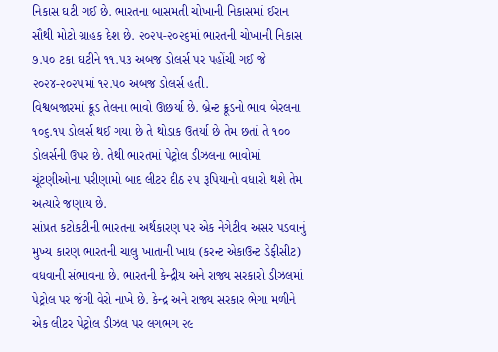નિકાસ ઘટી ગઈ છે. ભારતના બાસમતી ચોખાની નિકાસમાં ઈરાન સૌથી મોટો ગ્રાહક દેશ છે. ૨૦૨૫-૨૦૨૬માં ભારતની ચોખાની નિકાસ ૭.૫૦ ટકા ઘટીને ૧૧.૫૩ અબજ ડોલર્સ પર પહોંચી ગઈ જે ૨૦૨૪-૨૦૨૫માં ૧૨.૫૦ અબજ ડોલર્સ હતી.
વિશ્વબજારમાં ક્રૂડ તેલના ભાવો ઊછર્યા છે. બ્રેન્ટ ક્રૂડનો ભાવ બેરલના ૧૦૬.૧૫ ડોલર્સ થઈ ગયા છે તે થોડાક ઉતર્યા છે તેમ છતાં તે ૧૦૦ ડોલર્સની ઉપર છે. તેથી ભારતમાં પેટ્રોલ ડીઝલના ભાવોમાં ચૂંટણીઓના પરીણામો બાદ લીટર દીઠ ૨૫ રૂપિયાનો વધારો થશે તેમ અત્યારે જણાય છે.
સાંપ્રત કટોકટીની ભારતના અર્થકારણ પર એક નેગેટીવ અસર પડવાનું મુખ્ય કારણ ભારતની ચાલુ ખાતાની ખાધ (કરન્ટ એકાઉન્ટ ડેફીસીટ) વધવાની સંભાવના છે. ભારતની કેન્દ્રીય અને રાજ્ય સરકારો ડીઝલમાં પેટ્રોલ પર જંગી વેરો નાખે છે. કેન્દ્ર અને રાજ્ય સરકાર ભેગા મળીને એક લીટર પેટ્રોલ ડીઝલ પર લગભગ ૨૯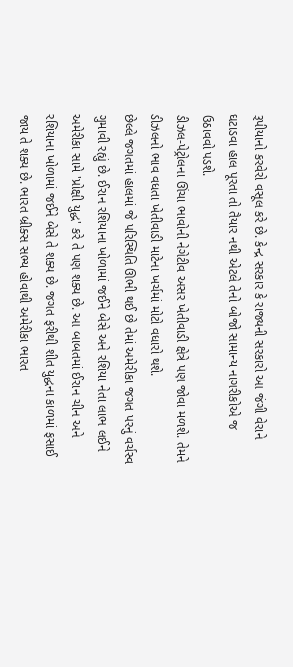રૂપીયાનો કરવેરો વસૂલ કરે છે. કેન્દ્ર સરકાર કે રાજ્યની સરકારો આ જંગી વેરાને ઘટાડવા હાલ પૂરતા તો તૈયાર નથી એટલે તેનો બોજો સામાન્ય નાગરીકોએ જ ઉઠાવવો પડશે.
ડીઝલ-પેટ્રોલના ઊંચા ભાવોની નેગેટીવ અસર ખેતીવાડી ક્ષેત્રે પણ જોવા મળશે. તેમને ડીઝલનો ભાવ વધતા ખેતીવાડી માટેના ખર્ચમાં મોટો વધારો થશે.
છેલ્લે જગતમાં હાલમાં જે પરિસ્થિતિ ઊભી થઈ છે તેમાં અમેરીકા જગત પરનું વર્ચસ્વ ગુમાવી રહ્યું છે. ઈરાન રશિયાના ખોળામાં જઈને બેસે અને રશિયા નેતા લાભ લઈને અમેરીકા સામે 'પ્રોક્ષી યુદ્ધ' કરે તે પણ શક્ય છે. આ બાબતમાં ઈરાન ચીન અને રશિયાના ખોળામાં જઈને બેસે તે શક્ય છે. જગત ફરીથી શીત યુદ્ધના કાળમાં ફસાઈ જાય તે શક્ય છે. ભારત બ્રીક્સ સભ્ય હોવાથી અમેરીકા ભારત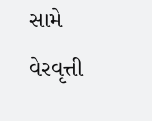સામે વેરવૃત્તી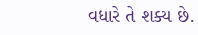વધારે તે શક્ય છે.